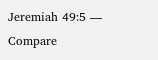Jeremiah 49:5 — Compare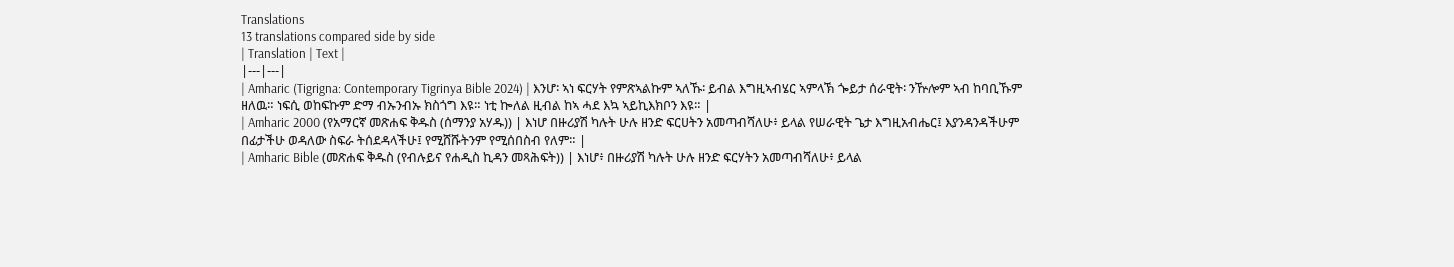Translations
13 translations compared side by side
| Translation | Text |
|---|---|
| Amharic (Tigrigna: Contemporary Tigrinya Bible 2024) | እንሆ፡ ኣነ ፍርሃት የምጽኣልኩም ኣለኹ፡ ይብል እግዚኣብሄር ኣምላኽ ጐይታ ሰራዊት፡ ንዅሎም ኣብ ከባቢኹም ዘለዉ። ነፍሲ ወከፍኩም ድማ ብኡንብኡ ክስጎግ እዩ። ነቲ ኰለል ዚብል ከኣ ሓደ እኳ ኣይኪእክቦን እዩ። |
| Amharic 2000 (የአማርኛ መጽሐፍ ቅዱስ (ሰማንያ አሃዱ)) | እነሆ በዙሪያሽ ካሉት ሁሉ ዘንድ ፍርሀትን አመጣብሻለሁ፥ ይላል የሠራዊት ጌታ እግዚአብሔር፤ እያንዳንዳችሁም በፊታችሁ ወዳለው ስፍራ ትሰደዳላችሁ፤ የሚሸሹትንም የሚሰበስብ የለም። |
| Amharic Bible (መጽሐፍ ቅዱስ (የብሉይና የሐዲስ ኪዳን መጻሕፍት)) | እነሆ፥ በዙሪያሽ ካሉት ሁሉ ዘንድ ፍርሃትን አመጣብሻለሁ፥ ይላል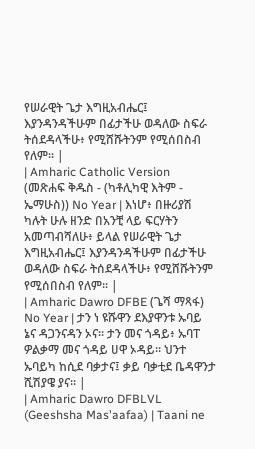የሠራዊት ጌታ እግዚአብሔር፤ እያንዳንዳችሁም በፊታችሁ ወዳለው ስፍራ ትሰደዳላችሁ፥ የሚሸሹትንም የሚሰበስብ የለም። |
| Amharic Catholic Version (መጽሐፍ ቅዱስ - (ካቶሊካዊ እትም - ኤማሁስ)) No Year | እነሆ፥ በዙሪያሽ ካሉት ሁሉ ዘንድ በአንቺ ላይ ፍርሃትን አመጣብሻለሁ፥ ይላል የሠራዊት ጌታ እግዚአብሔር፤ እያንዳንዳችሁም በፊታችሁ ወዳለው ስፍራ ትሰደዳላችሁ፥ የሚሸሹትንም የሚሰበስብ የለም። |
| Amharic Dawro DFBE (ጌሻ ማጻፋ) No Year | ታን ነ ዩሹዋን ደእያዋንቱ ኡባይ ኔና ዳጋንናዳን ኦና። ታን መና ጎዳይ፥ ኡባፐ ዎልቃማ መና ጎዳይ ሀዋ ኦዳይ። ህንተ ኡባይካ ከሲደ ባቃታና፤ ቃይ ባቃቲደ ቤዳዋንታ ሺሽያዌ ያና። |
| Amharic Dawro DFBLVL (Geeshsha Mas'aafaa) | Taani ne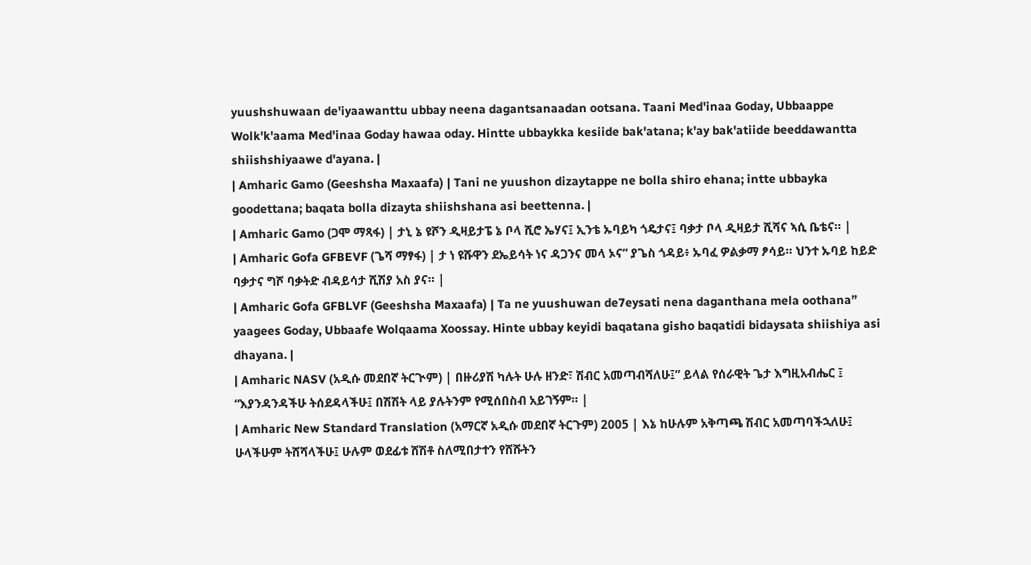yuushshuwaan de'iyaawanttu ubbay neena dagantsanaadan ootsana. Taani Med'inaa Goday, Ubbaappe Wolk'k'aama Med'inaa Goday hawaa oday. Hintte ubbaykka kesiide bak'atana; k'ay bak'atiide beeddawantta shiishshiyaawe d'ayana. |
| Amharic Gamo (Geeshsha Maxaafa) | Tani ne yuushon dizaytappe ne bolla shiro ehana; intte ubbayka goodettana; baqata bolla dizayta shiishshana asi beettenna. |
| Amharic Gamo (ጋሞ ማጻፋ) | ታኒ ኔ ዩሾን ዲዛይታፔ ኔ ቦላ ሺሮ ኤሃና፤ ኢንቴ ኡባይካ ጎዴታና፤ ባቃታ ቦላ ዲዛይታ ሺሻና ኣሲ ቤቴና። |
| Amharic Gofa GFBEVF (ጌሻ ማፃፋ) | ታ ነ ዩሹዋን ደኤይሳት ነና ዳጋንና መላ ኦና” ያጌስ ጎዳይ፥ ኡባፈ ዎልቃማ ፆሳይ። ህንተ ኡባይ ከይድ ባቃታና ግሾ ባቃትድ ብዳይሳታ ሺሽያ አስ ያና። |
| Amharic Gofa GFBLVF (Geeshsha Maxaafa) | Ta ne yuushuwan de7eysati nena daganthana mela oothana” yaagees Goday, Ubbaafe Wolqaama Xoossay. Hinte ubbay keyidi baqatana gisho baqatidi bidaysata shiishiya asi dhayana. |
| Amharic NASV (አዲሱ መደበኛ ትርጒም) | በዙሪያሽ ካሉት ሁሉ ዘንድ፣ ሽብር አመጣብሻለሁ፤” ይላል የሰራዊት ጌታ እግዚአብሔር ፤ “እያንዳንዳችሁ ትሰደዳላችሁ፤ በሽሽት ላይ ያሉትንም የሚሰበስብ አይገኝም። |
| Amharic New Standard Translation (አማርኛ አዲሱ መደበኛ ትርጉም) 2005 | እኔ ከሁሉም አቅጣጫ ሽብር አመጣባችኋለሁ፤ ሁላችሁም ትሸሻላችሁ፤ ሁሉም ወደፊቱ ሸሽቶ ስለሚበታተን የሸሹትን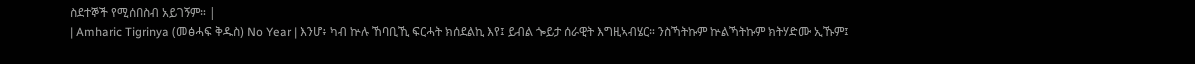ስደተኞች የሚሰበስብ አይገኝም። |
| Amharic Tigrinya (መፅሓፍ ቅዱስ) No Year | እንሆ፥ ካብ ኵሉ ኸባቢኺ ፍርሓት ክሰደልኪ እየ፤ ይብል ጐይታ ሰራዊት እግዚኣብሄር። ንስኻትኩም ኵልኻትኩም ክትሃድሙ ኢኹም፤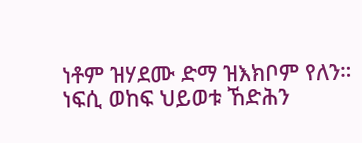ነቶም ዝሃደሙ ድማ ዝእክቦም የለን። ነፍሲ ወከፍ ህይወቱ ኸድሕን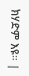ክሃድም እዩ። |